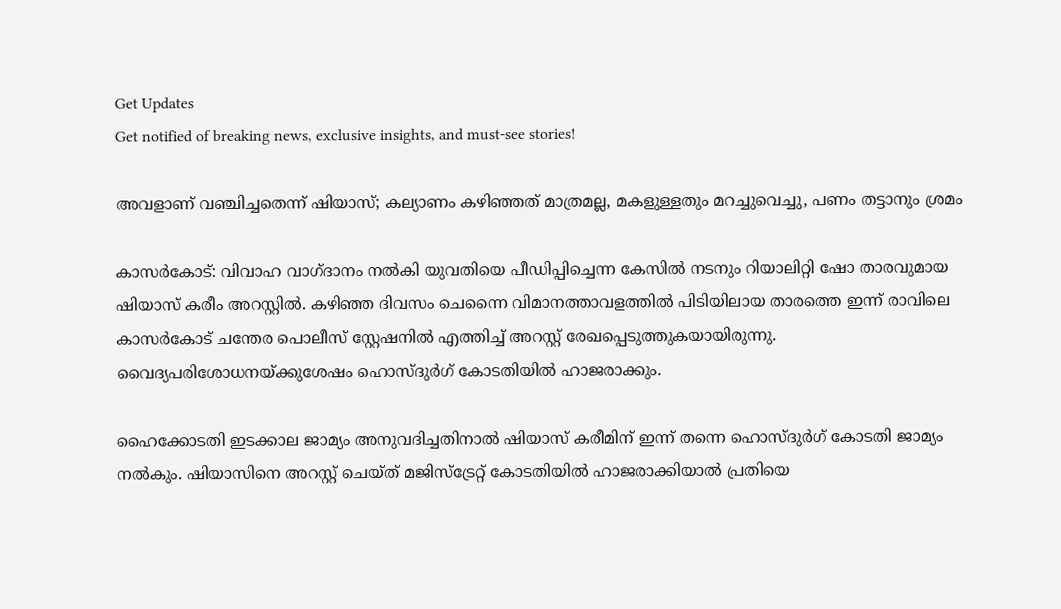Get Updates
Get notified of breaking news, exclusive insights, and must-see stories!

അവളാണ് വഞ്ചിച്ചതെന്ന് ഷിയാസ്; കല്യാണം കഴിഞ്ഞത് മാത്രമല്ല, മകളുള്ളതും മറച്ചുവെച്ചു, പണം തട്ടാനും ശ്രമം

കാസർകോട്: വിവാഹ വാഗ്ദാനം നല്‍കി യുവതിയെ പീഡിപ്പിച്ചെന്ന കേസില്‍ നടനും റിയാലിറ്റി ഷോ താരവുമായ ഷിയാസ് കരീം അറസ്റ്റിൽ. കഴിഞ്ഞ ദിവസം ചെന്നൈ വിമാനത്താവളത്തില്‍ പിടിയിലായ താരത്തെ ഇന്ന് രാവിലെ കാസർകോട് ചന്തേര പൊലീസ് സ്റ്റേഷനില്‍ എത്തിച്ച് അറസ്റ്റ് രേഖപ്പെടുത്തുകയായിരുന്നു. വൈദ്യപരിശോധനയ്ക്കുശേഷം ഹൊസ്‌ദുർഗ് കോടതിയിൽ ഹാജരാക്കും.

ഹൈക്കോടതി ഇടക്കാല ജാമ്യം അനുവദിച്ചതിനാല്‍ ഷിയാസ് കരീമിന് ഇന്ന് തന്നെ ഹൊസ്‌ദുർഗ് കോടതി ജാമ്യം നല്‍കും. ഷിയാസിനെ അറസ്റ്റ് ചെയ്ത് മജിസ്ട്രേറ്റ് കോടതിയില്‍ ഹാജരാക്കിയാല്‍ പ്രതിയെ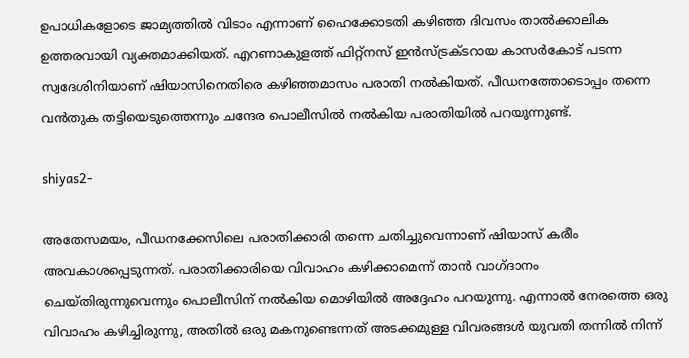ഉപാധികളോടെ ജാമ്യത്തില്‍ വിടാം എന്നാണ് ഹൈക്കോടതി കഴിഞ്ഞ ദിവസം താല്‍ക്കാലിക ഉത്തരവായി വ്യക്തമാക്കിയത്. എറണാകുളത്ത് ഫിറ്റ്നസ് ഇൻസ്ട്രക്ടറായ കാസർകോട് പടന്ന സ്വദേശിനിയാണ് ഷിയാസിനെതിരെ കഴിഞ്ഞമാസം പരാതി നല്‍കിയത്. പീഡനത്തോടൊപ്പം തന്നെ വന്‍തുക തട്ടിയെടുത്തെന്നും ചന്ദേര പൊലീസില്‍ നല്‍കിയ പരാതിയില്‍ പറയുന്നുണ്ട്.

shiyas2-

അതേസമയം, പീഡനക്കേസിലെ പരാതിക്കാരി തന്നെ ചതിച്ചുവെന്നാണ് ഷിയാസ് കരീം അവകാശപ്പെടുന്നത്. പരാതിക്കാരിയെ വിവാഹം കഴിക്കാമെന്ന് താൻ വാഗ്ദാനം ചെയ്തിരുന്നുവെന്നും പൊലീസിന് നല്‍കിയ മൊഴിയില്‍ അദ്ദേഹം പറയുന്നു. എന്നാല്‍ നേരത്തെ ഒരു വിവാഹം കഴിച്ചിരുന്നു, അതില്‍ ഒരു മകനുണ്ടെന്നത് അടക്കമുള്ള വിവരങ്ങള്‍ യുവതി തന്നില്‍ നിന്ന്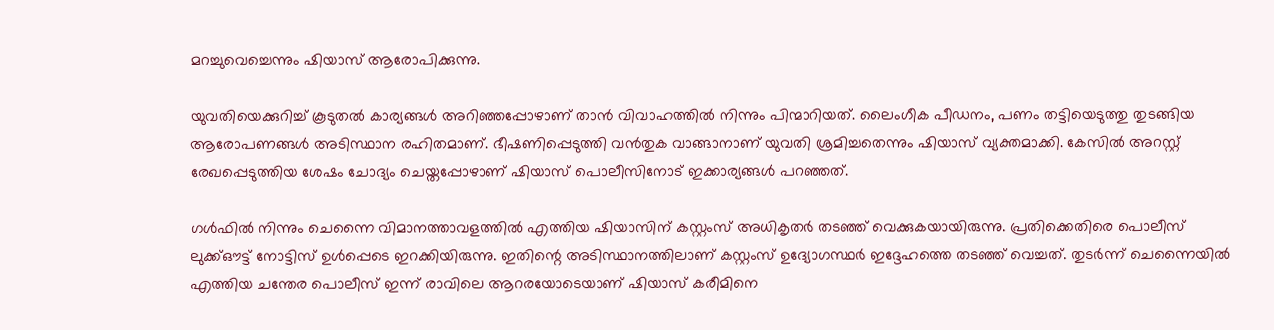മറച്ചുവെച്ചെന്നും ഷിയാസ് ആരോപിക്കുന്നു.

യുവതിയെക്കുറിച്ച് കൂടുതല്‍ കാര്യങ്ങള്‍ അറിഞ്ഞപ്പോഴാണ് താന്‍ വിവാഹത്തില്‍ നിന്നും പിന്മാറിയത്. ലൈംഗീക പീഡനം, പണം തട്ടിയെടുത്തു തുടങ്ങിയ ആരോപണങ്ങള്‍ അടിസ്ഥാന രഹിതമാണ്. ഭീഷണിപ്പെടുത്തി വൻതുക വാങ്ങാനാണ് യുവതി ശ്രമിച്ചതെന്നും ഷിയാസ് വ്യക്തമാക്കി. കേസിൽ അറസ്റ്റ് രേഖപ്പെടുത്തിയ ശേഷം ചോദ്യം ചെയ്തപ്പോഴാണ് ഷിയാസ് പൊലീസിനോട് ഇക്കാര്യങ്ങൾ പറഞ്ഞത്.

ഗള്‍ഫില്‍ നിന്നും ചെന്നൈ വിമാനത്താവളത്തില്‍ എത്തിയ ഷിയാസിന് കസ്റ്റംസ് അധികൃതർ തടഞ്ഞ് വെക്കുകയായിരുന്നു. പ്രതിക്കെതിരെ പൊലീസ് ലുക്ക്ഔട്ട് നോട്ടിസ് ഉൾപ്പെടെ ഇറക്കിയിരുന്നു. ഇതിന്റെ അടിസ്ഥാനത്തിലാണ് കസ്റ്റംസ് ഉദ്യോഗസ്ഥർ ഇദ്ദേഹത്തെ തടഞ്ഞ് വെച്ചത്. തുടർന്ന് ചെന്നൈയില്‍ എത്തിയ ചന്തേര പൊലീസ് ഇന്ന് രാവിലെ ആറരയോടെയാണ് ഷിയാസ് കരീമിനെ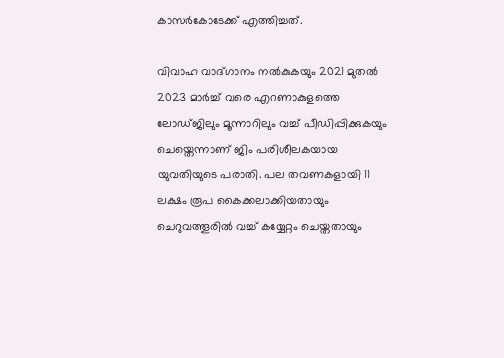കാസർകോടേക്ക് എത്തിച്ചത്.

വിവാഹ വാദ്ഗാനം നൽകുകയും 2021 മുതൽ 2023 മാർച്ച് വരെ എറണാകുളത്തെ ലോഡ്ജിലും മൂന്നാറിലും വച്ച് പീഡിപ്പിക്കുകയും ചെയ്തെന്നാണ് ജിം പരിശീലകയായ യുവതിയുടെ പരാതി. പല തവണകളായി 11 ലക്ഷം രൂപ കൈക്കലാക്കിയതായും ചെറുവത്തൂരിൽ വച്ച് കയ്യേറ്റം ചെയ്തതായും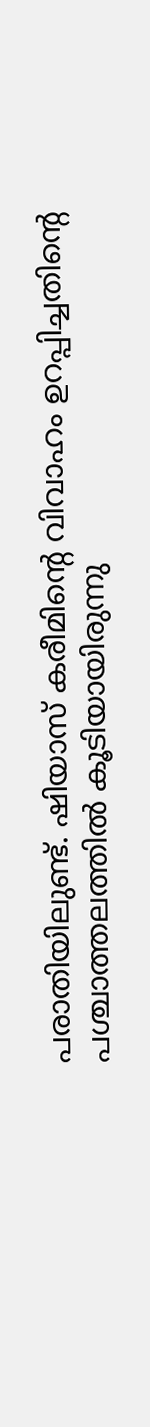പരാതിയിലുണ്ട്. ഷിയാസ് കരീമിന്റെ വിവാഹം ഉറപ്പിച്ചതിന്റെ പശ്ചാത്തലത്തില്‍ കൂടിയായിരുന്നു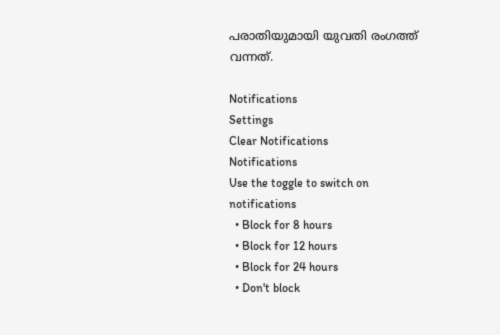പരാതിയുമായി യുവതി രംഗത്ത് വന്നത്.

Notifications
Settings
Clear Notifications
Notifications
Use the toggle to switch on notifications
  • Block for 8 hours
  • Block for 12 hours
  • Block for 24 hours
  • Don't block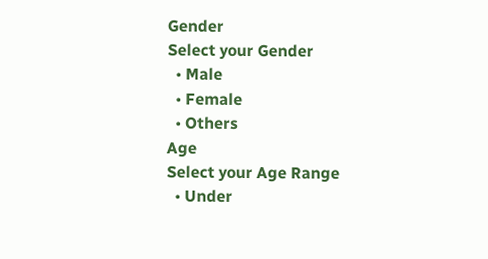Gender
Select your Gender
  • Male
  • Female
  • Others
Age
Select your Age Range
  • Under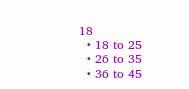18
  • 18 to 25
  • 26 to 35
  • 36 to 45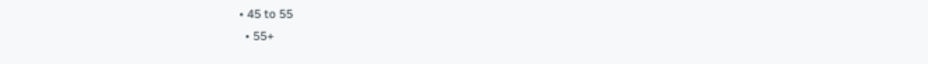• 45 to 55
  • 55+